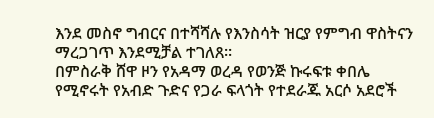እንደ መስኖ ግብርና በተሻሻሉ የእንስሳት ዝርያ የምግብ ዋስትናን ማረጋገጥ እንደሚቻል ተገለጸ፡፡
በምስራቅ ሸዋ ዞን የአዳማ ወረዳ የወንጅ ኩሩፍቱ ቀበሌ የሚኖሩት የአብድ ጉድና የጋራ ፍላጎት የተደራጁ አርሶ አደሮች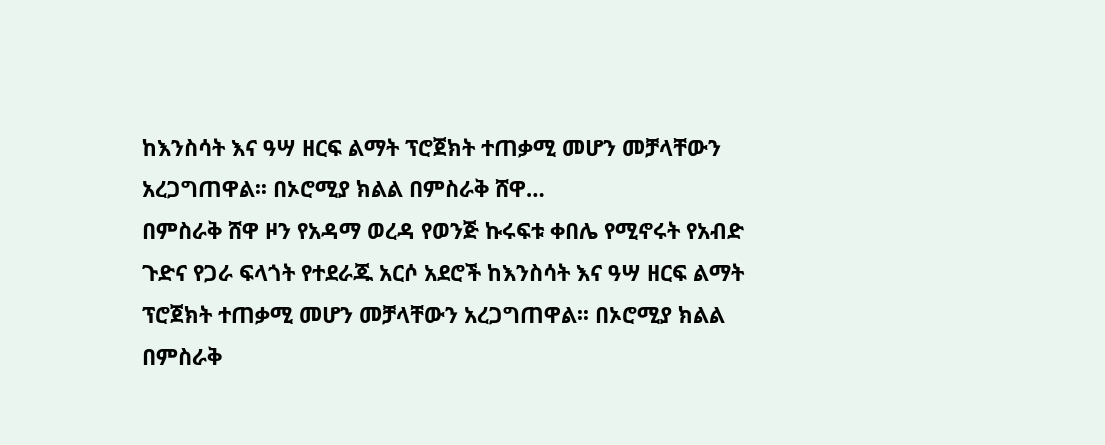ከእንስሳት እና ዓሣ ዘርፍ ልማት ፕሮጀክት ተጠቃሚ መሆን መቻላቸውን አረጋግጠዋል፡፡ በኦሮሚያ ክልል በምስራቅ ሸዋ…
በምስራቅ ሸዋ ዞን የአዳማ ወረዳ የወንጅ ኩሩፍቱ ቀበሌ የሚኖሩት የአብድ ጉድና የጋራ ፍላጎት የተደራጁ አርሶ አደሮች ከእንስሳት እና ዓሣ ዘርፍ ልማት ፕሮጀክት ተጠቃሚ መሆን መቻላቸውን አረጋግጠዋል፡፡ በኦሮሚያ ክልል በምስራቅ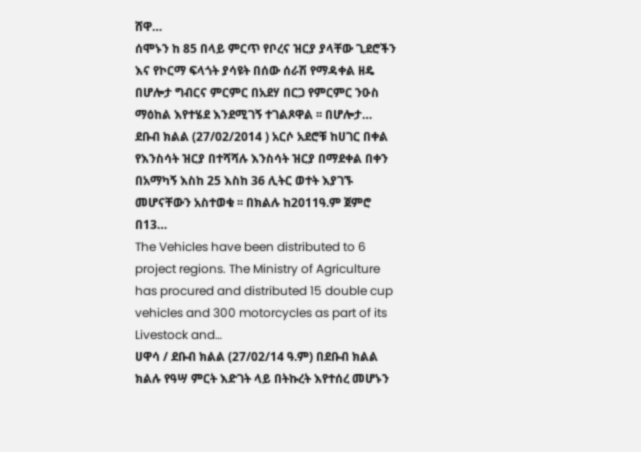ሸዋ…
ሰሞኑን ከ 85 በላይ ምርጥ የቦረና ዝርያ ያላቸው ጊደሮችን እና የኮርማ ፍላጎት ያሳዩት በሰው ሰራሽ የማዳቀል ዘዴ በሆሎታ ግብርና ምርምር በአደሃ በርጋ የምርምር ንዑስ ማዕከል እየተሄደ እንደሚገኝ ተገልጾዋል ፡፡ በሆሎታ…
ደቡብ ክልል (27/02/2014 ) አርሶ አደሮቹ ከሀገር በቀል የእንስሳት ዝርያ በተሻሻሉ እንስሳት ዝርያ በማደቀል በቀን በአማካኝ እስከ 25 እስከ 36 ሊትር ወተት እያገኙ መሆናቸውን አስተወቁ ፡፡ በክልሉ ከ2011ዓ.ም ጀምሮ በ13…
The Vehicles have been distributed to 6 project regions. The Ministry of Agriculture has procured and distributed 15 double cup vehicles and 300 motorcycles as part of its Livestock and…
ሀዋሳ / ደቡብ ክልል (27/02/14 ዓ.ም) በደቡብ ክልል ክልሉ የዓሣ ምርት እድገት ላይ በትኩረት እየተሰረ መሆኑን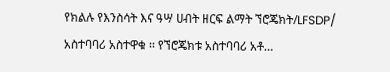የክልሉ የእንስሳት እና ዓሣ ሀብት ዘርፍ ልማት ኘሮጄክት/LFSDP/ አስተባባሪ አስተዋቁ ፡፡ የኘሮጄክቱ አስተባባሪ አቶ…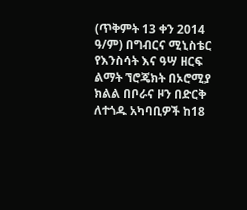(ጥቅምት 13 ቀን 2014 ዓ/ም) በግብርና ሚኒስቴር የእንስሳት እና ዓሣ ዘርፍ ልማት ኘሮጄክት በኦሮሚያ ክልል በቦራና ዞን በድርቅ ለተጎዱ አካባቢዎች ከ18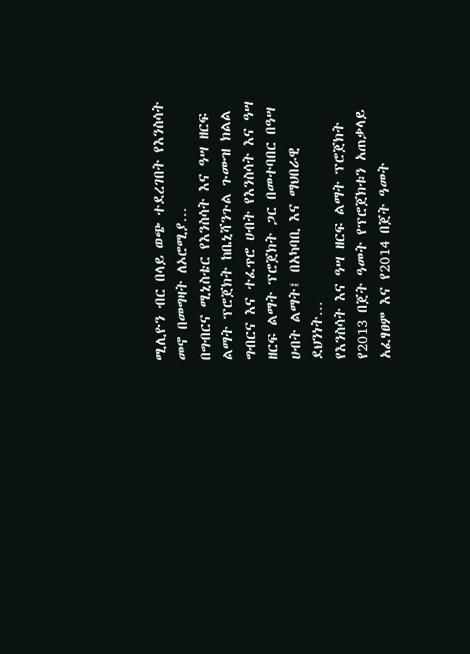ሚሊዮን ብር በላይ ወጭ ተደረገበት የእንስሳት መኖ በመግዛት ለኦሮሚያ…
በግብርና ሚኒስቴር የእንስሳት እና ዓሣ ዘርፍ ልማት ፕሮጀክት ከቤኒሻንጉል ጉሙዝ ክልል ግብርና እና ተፈጥሮ ሀብት የእንስሳት እና ዓሣ ዘርፍ ልማት ፕሮጀክት ጋር በመተባበር በዓሣ ሀብት ልማት፤ በአካባቢ እና ማህበራዊ ደህንነት…
የእንስሳት እና ዓሣ ዘርፍ ልማት ፕሮጀክት የ2013 በጀት ዓመት የፕሮጀክቱን አጠቃላይ አፈፃፀም እና የ2014 በጀት ዓመት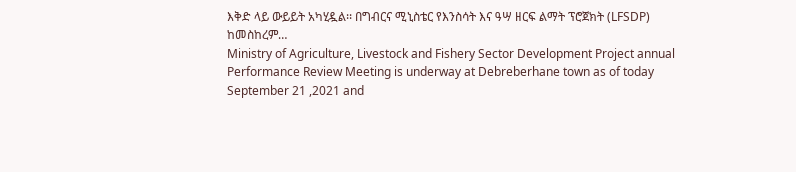እቅድ ላይ ውይይት አካሂዷል፡፡ በግብርና ሚኒስቴር የእንስሳት እና ዓሣ ዘርፍ ልማት ፕሮጀክት (LFSDP) ከመስከረም…
Ministry of Agriculture, Livestock and Fishery Sector Development Project annual Performance Review Meeting is underway at Debreberhane town as of today September 21 ,2021 and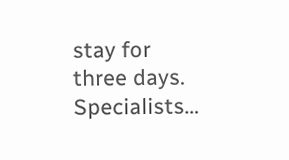stay for three days. Specialists…